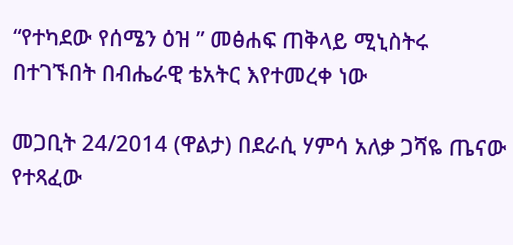“የተካደው የሰሜን ዕዝ ” መፅሐፍ ጠቅላይ ሚኒስትሩ በተገኙበት በብሔራዊ ቴአትር እየተመረቀ ነው

መጋቢት 24/2014 (ዋልታ) በደራሲ ሃምሳ አለቃ ጋሻዬ ጤናው የተጻፈው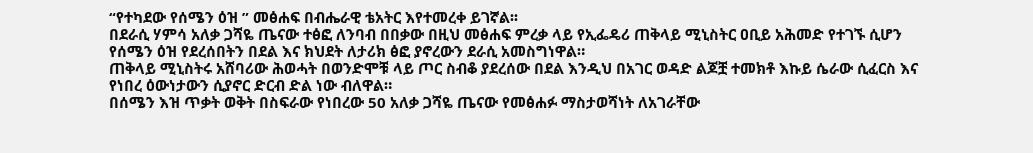“የተካደው የሰሜን ዕዝ ” መፅሐፍ በብሔራዊ ቴአትር እየተመረቀ ይገኛል፡፡
በደራሲ ሃምሳ አለቃ ጋሻዬ ጤናው ተፅፎ ለንባብ በበቃው በዚህ መፅሐፍ ምረቃ ላይ የኢፌዴሪ ጠቅላይ ሚኒስትር ዐቢይ አሕመድ የተገኙ ሲሆን የሰሜን ዕዝ የደረሰበትን በደል እና ክህደት ለታሪክ ፅፎ ያኖረውን ደራሲ አመስግነዋል።
ጠቅላይ ሚኒስትሩ አሸባሪው ሕወሓት በወንድሞቹ ላይ ጦር ስብቆ ያደረሰው በደል እንዲህ በአገር ወዳድ ልጆቿ ተመክቶ እኩይ ሴራው ሲፈርስ እና የነበረ ዕውነታውን ሲያኖር ድርብ ድል ነው ብለዋል።
በሰሜን እዝ ጥቃት ወቅት በስፍራው የነበረው 50 አለቃ ጋሻዬ ጤናው የመፅሐፉ ማስታወሻነት ለአገራቸው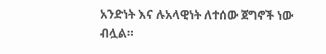አንድነት እና ሉአላዊነት ለተሰው ጀግኖች ነው ብሏል።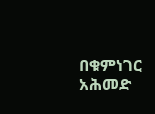በቁምነገር አሕመድ